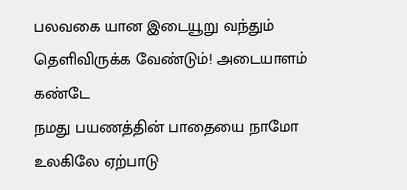பலவகை யான இடையூறு வந்தும்
தெளிவிருக்க வேண்டும்! அடையாளம் கண்டே
நமது பயணத்தின் பாதையை நாமோ
உலகிலே ஏற்பாடு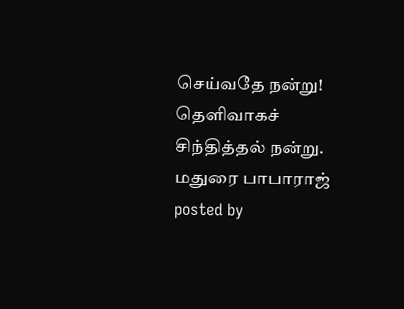செய்வதே நன்று!
தெளிவாகச் சிந்தித்தல் நன்று.
மதுரை பாபாராஜ்
posted by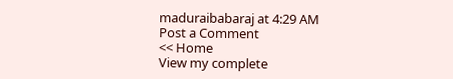maduraibabaraj at 4:29 AM
Post a Comment
<< Home
View my complete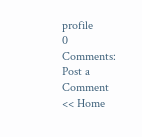profile
0 Comments:
Post a Comment
<< Home